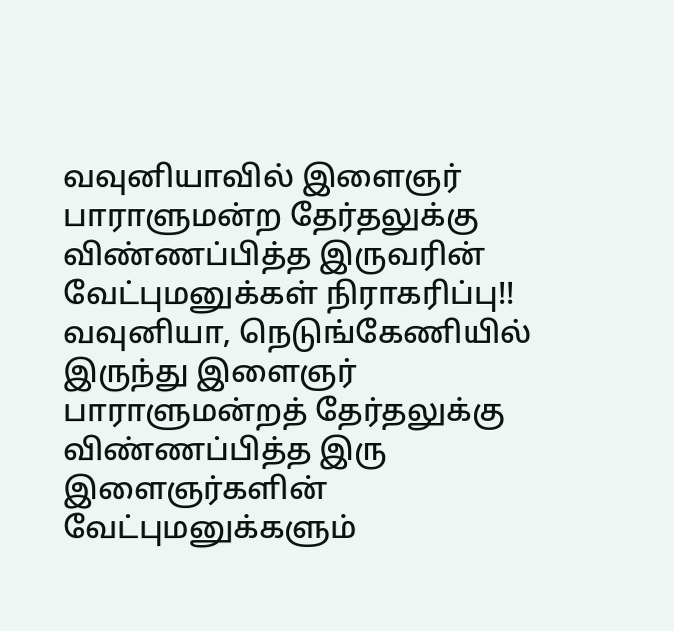வவுனியாவில் இளைஞர் பாராளுமன்ற தேர்தலுக்கு விண்ணப்பித்த இருவரின் வேட்புமனுக்கள் நிராகரிப்பு!!
வவுனியா, நெடுங்கேணியில் இருந்து இளைஞர் பாராளுமன்றத் தேர்தலுக்கு விண்ணப்பித்த இரு இளைஞர்களின் வேட்புமனுக்களும்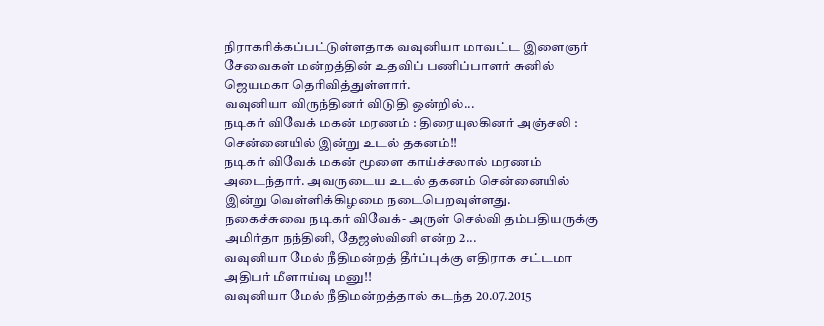நிராகரிக்கப்பட்டுள்ளதாக வவுனியா மாவட்ட இளைஞர் சேவைகள் மன்றத்தின் உதவிப் பணிப்பாளர் சுனில் ஜெயமகா தெரிவித்துள்ளார்.
வவுனியா விருந்தினர் விடுதி ஒன்றில்...
நடிகர் விவேக் மகன் மரணம் : திரையுலகினர் அஞ்சலி : சென்னையில் இன்று உடல் தகனம்!!
நடிகர் விவேக் மகன் மூளை காய்ச்சலால் மரணம் அடைந்தார். அவருடைய உடல் தகனம் சென்னையில் இன்று வெள்ளிக்கிழமை நடைபெறவுள்ளது.
நகைச்சுவை நடிகர் விவேக்- அருள் செல்வி தம்பதியருக்கு அமிர்தா நந்தினி, தேஜஸ்வினி என்ற 2...
வவுனியா மேல் நீதிமன்றத் தீர்ப்புக்கு எதிராக சட்டமா அதிபர் மீளாய்வு மனு!!
வவுனியா மேல் நீதிமன்றத்தால் கடந்த 20.07.2015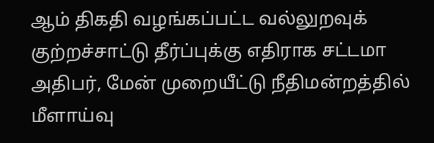ஆம் திகதி வழங்கப்பட்ட வல்லுறவுக் குற்றச்சாட்டு தீர்ப்புக்கு எதிராக சட்டமா அதிபர், மேன் முறையீட்டு நீதிமன்றத்தில் மீளாய்வு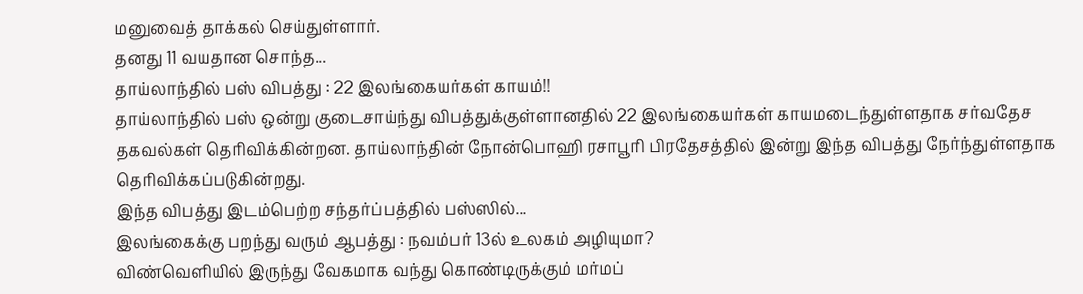மனுவைத் தாக்கல் செய்துள்ளார்.
தனது 11 வயதான சொந்த...
தாய்லாந்தில் பஸ் விபத்து : 22 இலங்கையர்கள் காயம்!!
தாய்லாந்தில் பஸ் ஒன்று குடைசாய்ந்து விபத்துக்குள்ளானதில் 22 இலங்கையர்கள் காயமடைந்துள்ளதாக சர்வதேச தகவல்கள் தெரிவிக்கின்றன. தாய்லாந்தின் நோன்பொஹி ரசாபூரி பிரதேசத்தில் இன்று இந்த விபத்து நேர்ந்துள்ளதாக தெரிவிக்கப்படுகின்றது.
இந்த விபத்து இடம்பெற்ற சந்தர்ப்பத்தில் பஸ்ஸில்...
இலங்கைக்கு பறந்து வரும் ஆபத்து : நவம்பர் 13ல் உலகம் அழியுமா?
விண்வெளியில் இருந்து வேகமாக வந்து கொண்டிருக்கும் மர்மப்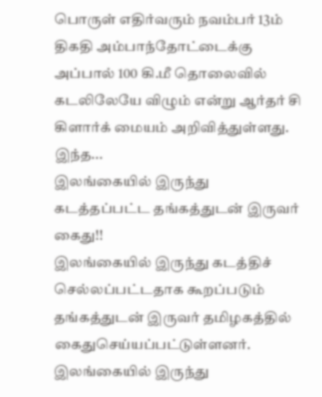பொருள் எதிர்வரும் நவம்பர் 13ம் திகதி அம்பாந்தோட்டைக்கு அப்பால் 100 கி.மீ தொலைவில் கடலிலேயே விழும் என்று ஆர்தர் சி கிளார்க் மையம் அறிவித்துள்ளது.
இந்த...
இலங்கையில் இருந்து கடத்தப்பட்ட தங்கத்துடன் இருவர் கைது!!
இலங்கையில் இருந்து கடத்திச் செல்லப்பட்டதாக கூறப்படும் தங்கத்துடன் இருவர் தமிழகத்தில் கைதுசெய்யப்பட்டுள்ளனர்.
இலங்கையில் இருந்து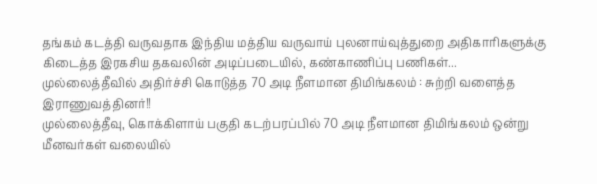தங்கம் கடத்தி வருவதாக இந்திய மத்திய வருவாய் புலனாய்வுத்துறை அதிகாரிகளுக்கு கிடைத்த இரகசிய தகவலின் அடிப்படையில், கண்காணிப்பு பணிகள்...
முல்லைத்தீவில் அதிர்ச்சி கொடுத்த 70 அடி நீளமான திமிங்கலம் : சுற்றி வளைத்த இராணுவத்தினர்!!
முல்லைத்தீவு, கொக்கிளாய் பகுதி கடற்பரப்பில் 70 அடி நீளமான திமிங்கலம் ஒன்று மீனவர்கள் வலையில்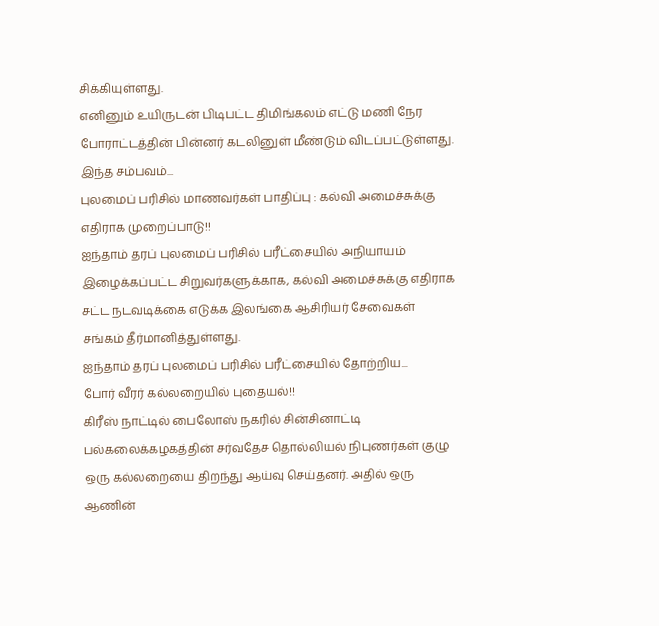சிக்கியுள்ளது.
எனினும் உயிருடன் பிடிபட்ட திமிங்கலம் எட்டு மணி நேர போராட்டத்தின் பின்னர் கடலினுள் மீண்டும் விடப்பட்டுள்ளது.
இந்த சம்பவம்...
புலமைப் பரிசில் மாணவர்கள் பாதிப்பு : கல்வி அமைச்சுக்கு எதிராக முறைப்பாடு!!
ஐந்தாம் தரப் புலமைப் பரிசில் பரீட்சையில் அநியாயம் இழைக்கப்பட்ட சிறுவர்களுக்காக, கல்வி அமைச்சுக்கு எதிராக சட்ட நடவடிக்கை எடுக்க இலங்கை ஆசிரியர் சேவைகள் சங்கம் தீர்மானித்துள்ளது.
ஐந்தாம் தரப் புலமைப் பரிசில் பரீட்சையில் தோற்றிய...
போர் வீரர் கல்லறையில் புதையல்!!
கிரீஸ் நாட்டில் பைலோஸ் நகரில் சின்சினாட்டி பல்கலைக்கழகத்தின் சர்வதேச தொல்லியல் நிபுணர்கள் குழு ஒரு கல்லறையை திறந்து ஆய்வு செய்தனர். அதில் ஒரு ஆணின்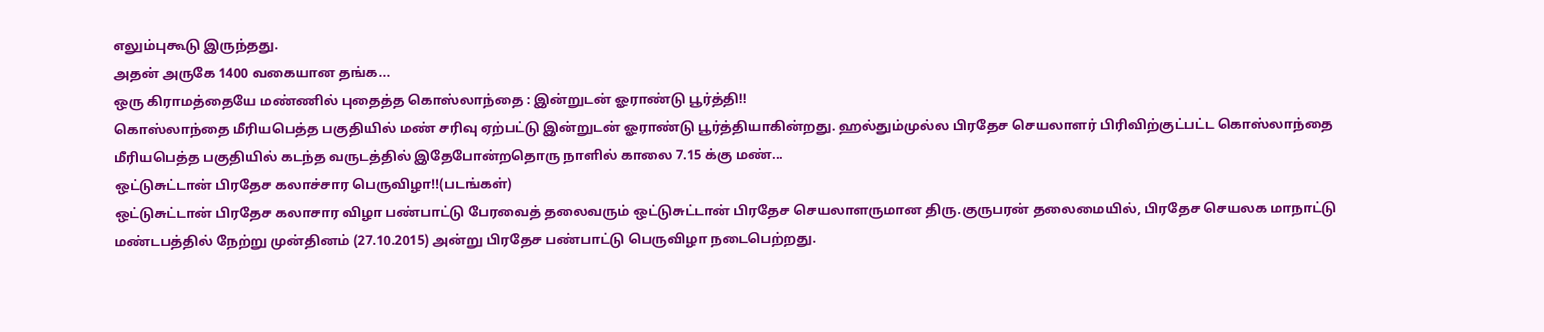எலும்புகூடு இருந்தது.
அதன் அருகே 1400 வகையான தங்க...
ஒரு கிராமத்தையே மண்ணில் புதைத்த கொஸ்லாந்தை : இன்றுடன் ஓராண்டு பூர்த்தி!!
கொஸ்லாந்தை மீரியபெத்த பகுதியில் மண் சரிவு ஏற்பட்டு இன்றுடன் ஓராண்டு பூர்த்தியாகின்றது. ஹல்தும்முல்ல பிரதேச செயலாளர் பிரிவிற்குட்பட்ட கொஸ்லாந்தை மீரியபெத்த பகுதியில் கடந்த வருடத்தில் இதேபோன்றதொரு நாளில் காலை 7.15 க்கு மண்...
ஒட்டுசுட்டான் பிரதேச கலாச்சார பெருவிழா!!(படங்கள்)
ஒட்டுசுட்டான் பிரதேச கலாசார விழா பண்பாட்டு பேரவைத் தலைவரும் ஒட்டுசுட்டான் பிரதேச செயலாளருமான திரு.குருபரன் தலைமையில், பிரதேச செயலக மாநாட்டு மண்டபத்தில் நேற்று முன்தினம் (27.10.2015) அன்று பிரதேச பண்பாட்டு பெருவிழா நடைபெற்றது.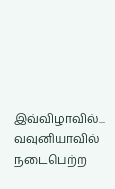இவ்விழாவில்...
வவுனியாவில் நடைபெற்ற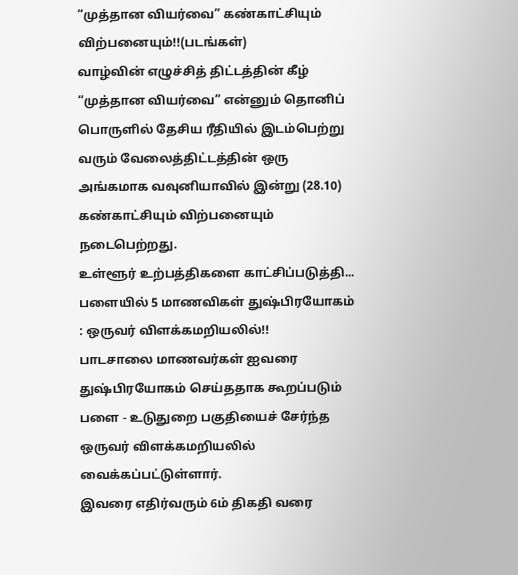“முத்தான வியர்வை” கண்காட்சியும் விற்பனையும்!!(படங்கள்)
வாழ்வின் எழுச்சித் திட்டத்தின் கீழ் “முத்தான வியர்வை” என்னும் தொனிப் பொருளில் தேசிய ரீதியில் இடம்பெற்று வரும் வேலைத்திட்டத்தின் ஒரு அங்கமாக வவுனியாவில் இன்று (28.10) கண்காட்சியும் விற்பனையும் நடைபெற்றது.
உள்ளூர் உற்பத்திகளை காட்சிப்படுத்தி...
பளையில் 5 மாணவிகள் துஷ்பிரயோகம் : ஒருவர் விளக்கமறியலில்!!
பாடசாலை மாணவர்கள் ஐவரை துஷ்பிரயோகம் செய்ததாக கூறப்படும் பளை - உடுதுறை பகுதியைச் சேர்ந்த ஒருவர் விளக்கமறியலில் வைக்கப்பட்டுள்ளார்.
இவரை எதிர்வரும் 6ம் திகதி வரை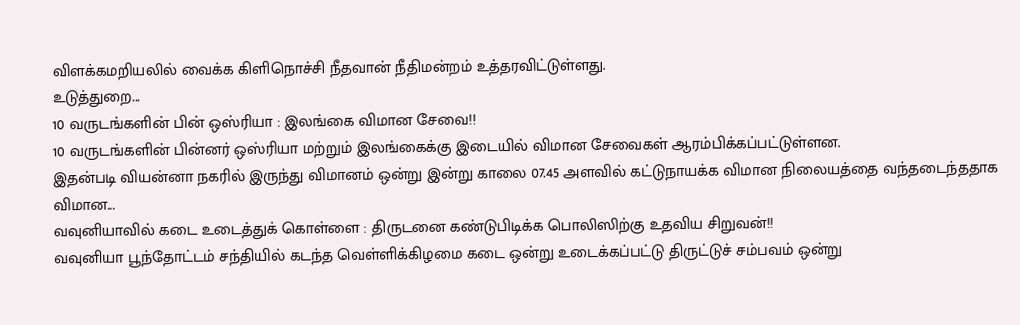விளக்கமறியலில் வைக்க கிளிநொச்சி நீதவான் நீதிமன்றம் உத்தரவிட்டுள்ளது.
உடுத்துறை...
10 வருடங்களின் பின் ஒஸ்ரியா : இலங்கை விமான சேவை!!
10 வருடங்களின் பின்னர் ஒஸ்ரியா மற்றும் இலங்கைக்கு இடையில் விமான சேவைகள் ஆரம்பிக்கப்பட்டுள்ளன.
இதன்படி வியன்னா நகரில் இருந்து விமானம் ஒன்று இன்று காலை 07.45 அளவில் கட்டுநாயக்க விமான நிலையத்தை வந்தடைந்ததாக விமான...
வவுனியாவில் கடை உடைத்துக் கொள்ளை : திருடனை கண்டுபிடிக்க பொலிஸிற்கு உதவிய சிறுவன்!!
வவுனியா பூந்தோட்டம் சந்தியில் கடந்த வெள்ளிக்கிழமை கடை ஒன்று உடைக்கப்பட்டு திருட்டுச் சம்பவம் ஒன்று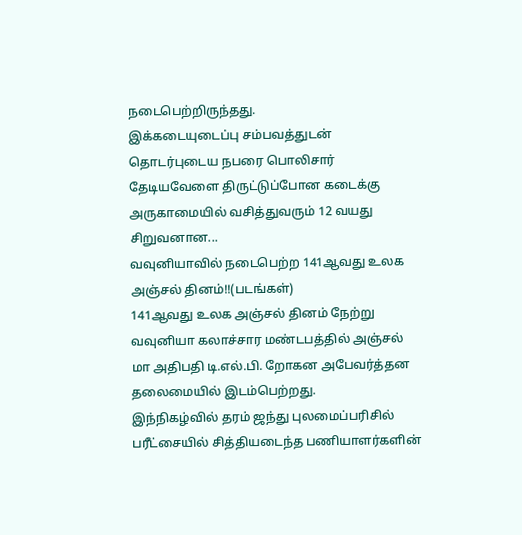நடைபெற்றிருந்தது.
இக்கடையுடைப்பு சம்பவத்துடன் தொடர்புடைய நபரை பொலிசார் தேடியவேளை திருட்டுப்போன கடைக்கு அருகாமையில் வசித்துவரும் 12 வயது சிறுவனான...
வவுனியாவில் நடைபெற்ற 141ஆவது உலக அஞ்சல் தினம்!!(படங்கள்)
141ஆவது உலக அஞ்சல் தினம் நேற்று வவுனியா கலாச்சார மண்டபத்தில் அஞ்சல் மா அதிபதி டி.எல்.பி. றோகன அபேவர்த்தன தலைமையில் இடம்பெற்றது.
இந்நிகழ்வில் தரம் ஜந்து புலமைப்பரிசில் பரீட்சையில் சித்தியடைந்த பணியாளர்களின்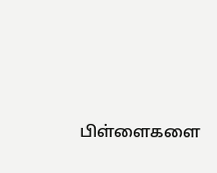பிள்ளைகளை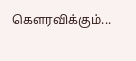கௌரவிக்கும்...